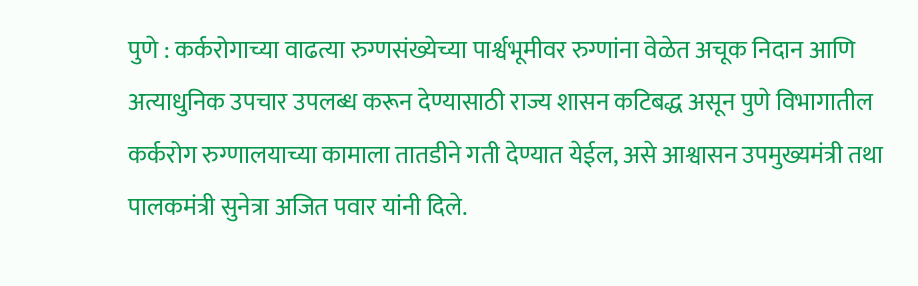पुणे : कर्करोगाच्या वाढत्या रुग्णसंख्येच्या पार्श्वभूमीवर रुग्णांना वेळेत अचूक निदान आणि अत्याधुनिक उपचार उपलब्ध करून देण्यासाठी राज्य शासन कटिबद्ध असून पुणे विभागातील कर्करोग रुग्णालयाच्या कामाला तातडीने गती देण्यात येईल, असे आश्वासन उपमुख्यमंत्री तथा पालकमंत्री सुनेत्रा अजित पवार यांनी दिले.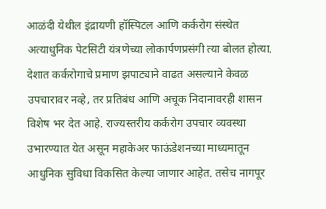आळंदी येथील इंद्रायणी हॉस्पिटल आणि कर्करोग संस्थेत अत्याधुनिक पेटसिटी यंत्रणेच्या लोकार्पणप्रसंगी त्या बोलत होत्या. देशात कर्करोगाचे प्रमाण झपाट्याने वाढत असल्याने केवळ उपचारावर नव्हे, तर प्रतिबंध आणि अचूक निदानावरही शासन विशेष भर देत आहे. राज्यस्तरीय कर्करोग उपचार व्यवस्था उभारण्यात येत असून महाकेअर फाऊंडेशनच्या माध्यमातून आधुनिक सुविधा विकसित केल्या जाणार आहेत. तसेच नागपूर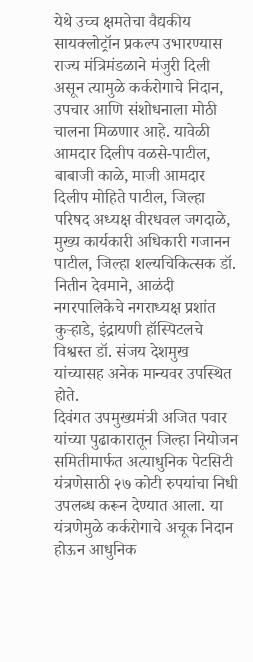येथे उच्च क्षमतेचा वैद्यकीय सायक्लोट्रॉन प्रकल्प उभारण्यास राज्य मंत्रिमंडळाने मंजुरी दिली असून त्यामुळे कर्करोगाचे निदान, उपचार आणि संशोधनाला मोठी चालना मिळणार आहे. यावेळी आमदार दिलीप वळसे-पाटील, बाबाजी काळे, माजी आमदार दिलीप मोहिते पाटील, जिल्हा परिषद अध्यक्ष वीरधवल जगदाळे, मुख्य कार्यकारी अधिकारी गजानन पाटील, जिल्हा शल्यचिकित्सक डॉ. नितीन देवमाने, आळंदी नगरपालिकेचे नगराध्यक्ष प्रशांत कुऱ्हाडे, इंद्रायणी हॉस्पिटलचे विश्वस्त डॉ. संजय देशमुख यांच्यासह अनेक मान्यवर उपस्थित होते.
दिवंगत उपमुख्यमंत्री अजित पवार यांच्या पुढाकारातून जिल्हा नियोजन समितीमार्फत अत्याधुनिक पेटसिटी यंत्रणेसाठी २७ कोटी रुपयांचा निधी उपलब्ध करून देण्यात आला. या यंत्रणेमुळे कर्करोगाचे अचूक निदान होऊन आधुनिक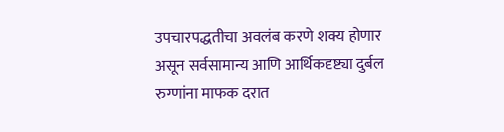उपचारपद्धतीचा अवलंब करणे शक्य होणार असून सर्वसामान्य आणि आर्थिकदृष्ट्या दुर्बल रुग्णांना माफक दरात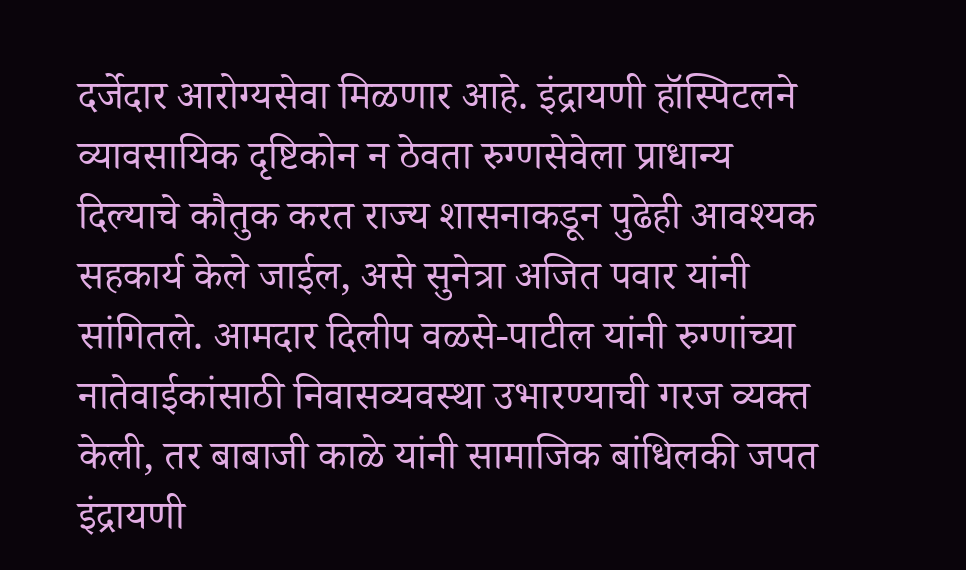दर्जेदार आरोग्यसेवा मिळणार आहे. इंद्रायणी हॉस्पिटलने व्यावसायिक दृष्टिकोन न ठेवता रुग्णसेवेला प्राधान्य दिल्याचे कौतुक करत राज्य शासनाकडून पुढेही आवश्यक सहकार्य केले जाईल, असे सुनेत्रा अजित पवार यांनी सांगितले. आमदार दिलीप वळसे-पाटील यांनी रुग्णांच्या नातेवाईकांसाठी निवासव्यवस्था उभारण्याची गरज व्यक्त केली, तर बाबाजी काळे यांनी सामाजिक बांधिलकी जपत इंद्रायणी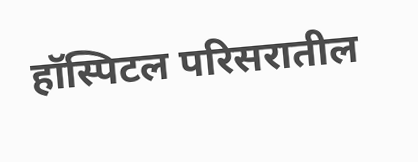हॉस्पिटल परिसरातील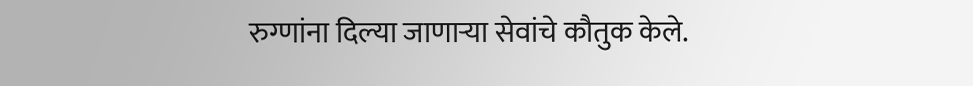रुग्णांना दिल्या जाणाऱ्या सेवांचे कौतुक केले.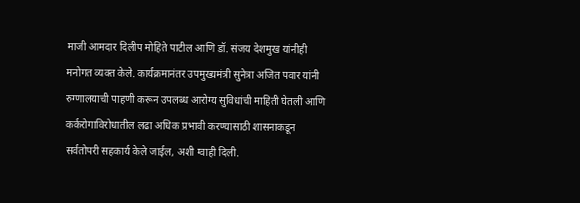माजी आमदार दिलीप मोहिते पाटील आणि डॉ. संजय देशमुख यांनीही मनोगत व्यक्त केले. कार्यक्रमानंतर उपमुख्यमंत्री सुनेत्रा अजित पवार यांनी रुग्णालयाची पाहणी करून उपलब्ध आरोग्य सुविधांची माहिती घेतली आणि कर्करोगाविरोधातील लढा अधिक प्रभावी करण्यासाठी शासनाकडून सर्वतोपरी सहकार्य केले जाईल, अशी ग्वाही दिली.